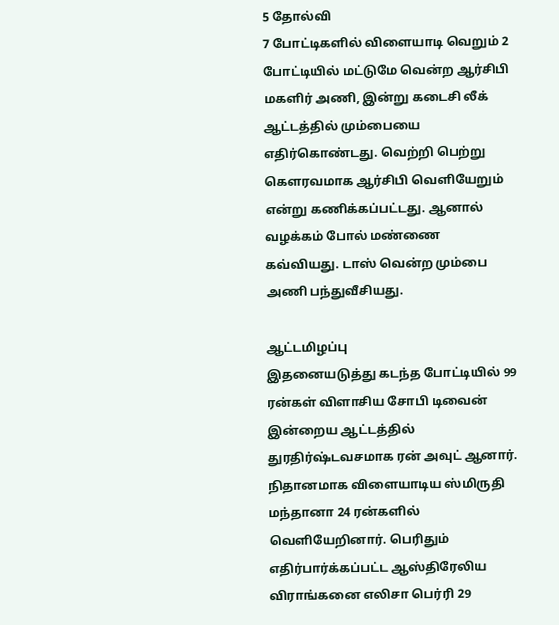5 தோல்வி
7 போட்டிகளில் விளையாடி வெறும் 2 போட்டியில் மட்டுமே வென்ற ஆர்சிபி மகளிர் அணி, இன்று கடைசி லீக் ஆட்டத்தில் மும்பையை எதிர்கொண்டது. வெற்றி பெற்று கௌரவமாக ஆர்சிபி வெளியேறும் என்று கணிக்கப்பட்டது. ஆனால் வழக்கம் போல் மண்ணை கவ்வியது. டாஸ் வென்ற மும்பை அணி பந்துவீசியது.

ஆட்டமிழப்பு
இதனையடுத்து கடந்த போட்டியில் 99 ரன்கள் விளாசிய சோபி டிவைன் இன்றைய ஆட்டத்தில் துரதிர்ஷ்டவசமாக ரன் அவுட் ஆனார். நிதானமாக விளையாடிய ஸ்மிருதி மந்தானா 24 ரன்களில் வெளியேறினார். பெரிதும் எதிர்பார்க்கப்பட்ட ஆஸ்திரேலிய விராங்கனை எலிசா பெர்ரி 29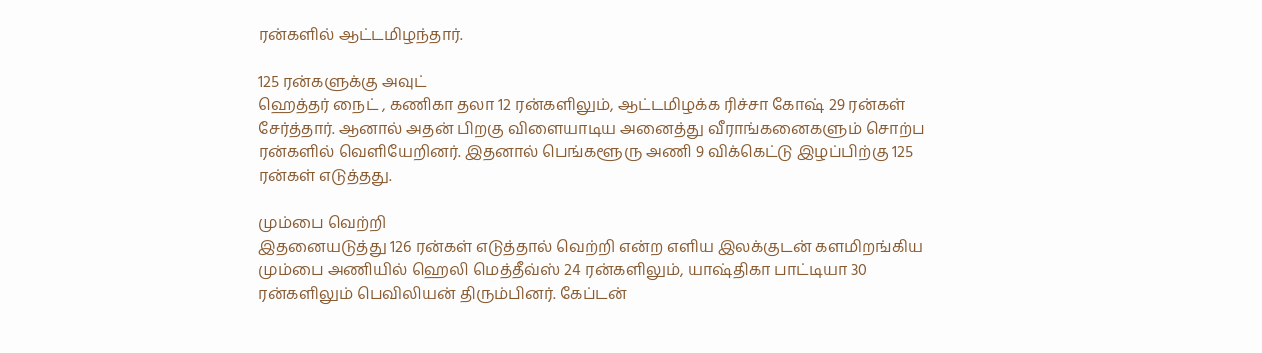ரன்களில் ஆட்டமிழந்தார்.

125 ரன்களுக்கு அவுட்
ஹெத்தர் நைட் , கணிகா தலா 12 ரன்களிலும், ஆட்டமிழக்க ரிச்சா கோஷ் 29 ரன்கள் சேர்த்தார். ஆனால் அதன் பிறகு விளையாடிய அனைத்து வீராங்கனைகளும் சொற்ப ரன்களில் வெளியேறினர். இதனால் பெங்களூரு அணி 9 விக்கெட்டு இழப்பிற்கு 125 ரன்கள் எடுத்தது.

மும்பை வெற்றி
இதனையடுத்து 126 ரன்கள் எடுத்தால் வெற்றி என்ற எளிய இலக்குடன் களமிறங்கிய மும்பை அணியில் ஹெலி மெத்தீவ்ஸ் 24 ரன்களிலும், யாஷ்திகா பாட்டியா 30 ரன்களிலும் பெவிலியன் திரும்பினர். கேப்டன்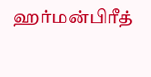ஹர்மன்பிரீத்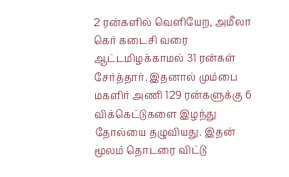2 ரன்களில் வெளியேற, அமீலா கெர் கடைசி வரை ஆட்டமிழக்காமல் 31 ரன்கள் சேர்த்தார். இதனால் மும்பை மகளிர் அணி 129 ரன்களுக்கு 6 விக்கெட்டுகளை இழந்து தோல்யை தழுவியது. இதன் மூலம் தொடரை விட்டு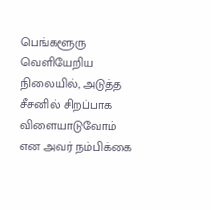பெங்களூரு வெளியேறிய நிலையில், அடுத்த சீசனில் சிறப்பாக விளையாடுவோம் என அவர் நம்பிக்கை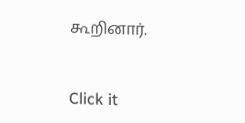கூறினார்.


Click it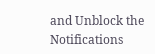and Unblock the Notifications